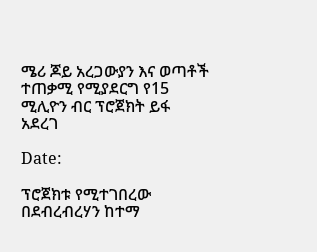ሜሪ ጆይ አረጋውያን እና ወጣቶች ተጠቃሚ የሚያደርግ የ15 ሚሊዮን ብር ፕሮጀክት ይፋ አደረገ

Date:

ፕሮጀክቱ የሚተገበረው በደብረብረሃን ከተማ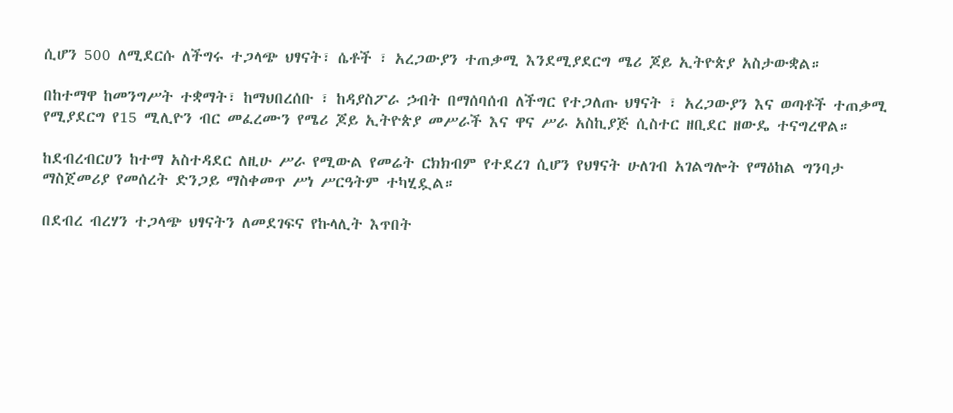ሲሆን 500 ለሚደርሱ ለችግሩ ተጋላጭ ህፃናት፣ ሴቶች ፣ አረጋውያን ተጠቃሚ እንደሚያደርግ ሜሪ ጆይ ኢትዮጵያ አስታውቋል።

በከተማዋ ከመንግሥት ተቋማት፣ ከማህበረሰቡ ፣ ከዳያስፖራ ኃብት በማሰባሰብ ለችግር የተጋለጡ ህፃናት ፣ አረጋውያን እና ወጣቶች ተጠቃሚ የሚያደርግ የ15 ሚሊዮን ብር መፈረሙን የሜሪ ጆይ ኢትዮጵያ መሥራች እና ዋና ሥራ አስኪያጅ ሲስተር ዘቢደር ዘውዴ ተናግረዋል።

ከደብረብርሀን ከተማ አስተዳደር ለዚሁ ሥራ የሚውል የመሬት ርክክብም የተደረገ ሲሆን የህፃናት ሁለገብ አገልግሎት የማዕከል ግንባታ ማስጀመሪያ የመሰረት ድንጋይ ማስቀመጥ ሥነ ሥርዓትም ተካሂዷል።

በደብረ ብረሃን ተጋላጭ ህፃናትን ለመደገፍና የኩላሊት እጥበት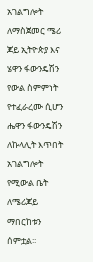አገልግሎት ለማስጀመር ሜሪ ጆይ ኢትዮጵያ እና ሄዋን ፋውንዴሽን  የውል ስምምነት የተፈራረሙ ሲሆን ሔዋን ፋውንዴሽን ለኩላሊት እጥበት አገልግሎት የሚውል ቤት ለሜሪጆይ ማበርከቱን ሰምቷል፡፡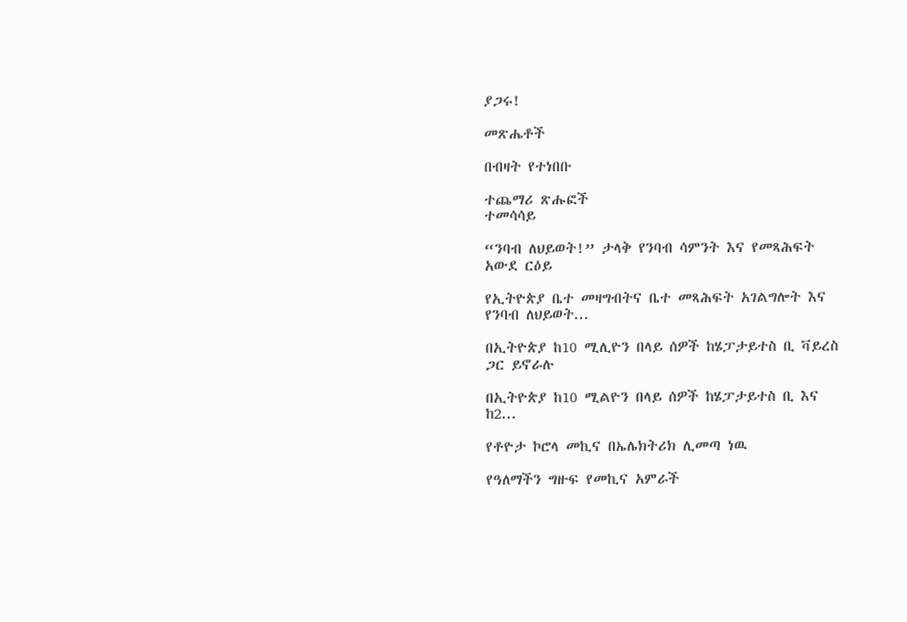ያጋሩ!

መጽሔቶች

በብዛት የተነበቡ

ተጨማሪ ጽሑፎች
ተመሳሳይ

“ንባብ ለህይወት!” ታላቅ የንባብ ሳምንት እና የመጻሕፍት አውደ ርዕይ

የኢትዮጵያ ቤተ መዛግብትና ቤተ መጻሕፍት አገልግሎት እና የንባብ ለህይወት...

በኢትዮጵያ ከ10 ሚሊዮን በላይ ሰዎች ከሄፓታይተስ ቢ ቫይረስ ጋር ይኖራሉ

በኢትዮጵያ ከ10 ሚልዮን በላይ ሰዎች ከሄፓታይተስ ቢ እና ከ2...

የቶዮታ ኮሮላ መኪና በኤሌክትሪክ ሊመጣ ነዉ

የዓለማችን ግዙፍ የመኪና አምራች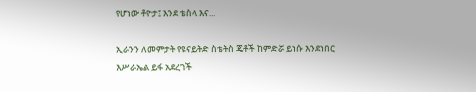የሆነው ቶዮታ፤ እንደ ቴስላ እና...

ኢራንን ለመምታት የዩናይትድ ስቴትስ ጄቶች ከምድሯ ይነሱ እንደነበር እሥራኤል ይፋ አደረገች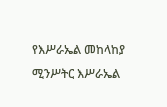የእሥራኤል መከላከያ ሚንሥትር እሥራኤል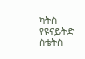ካትስ የዩናይትድ ስቴትስ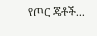የጦር ጄቶች...